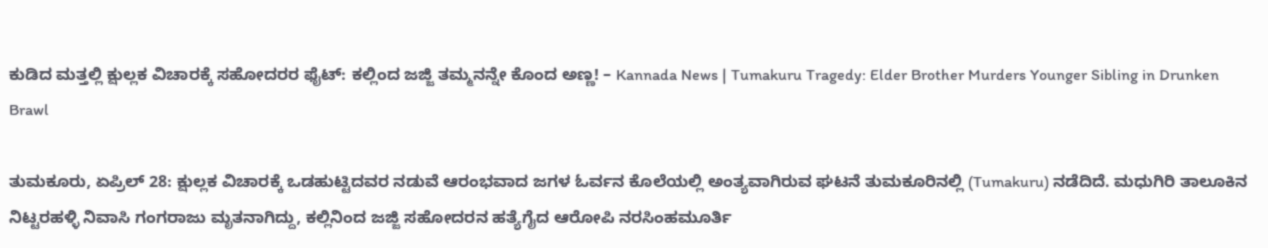ಕುಡಿದ ಮತ್ತಲ್ಲಿ ಕ್ಷುಲ್ಲಕ ವಿಚಾರಕ್ಕೆ ಸಹೋದರರ ಫೈಟ್: ಕಲ್ಲಿಂದ ಜಜ್ಜಿ ತಮ್ಮನನ್ನೇ ಕೊಂದ ಅಣ್ಣ! – Kannada News | Tumakuru Tragedy: Elder Brother Murders Younger Sibling in Drunken Brawl

ತುಮಕೂರು, ಏಪ್ರಿಲ್ 28: ಕ್ಷುಲ್ಲಕ ವಿಚಾರಕ್ಕೆ ಒಡಹುಟ್ಟಿದವರ ನಡುವೆ ಆರಂಭವಾದ ಜಗಳ ಓರ್ವನ ಕೊಲೆಯಲ್ಲಿ ಅಂತ್ಯವಾಗಿರುವ ಘಟನೆ ತುಮಕೂರಿನಲ್ಲಿ (Tumakuru) ನಡೆದಿದೆ. ಮಧುಗಿರಿ ತಾಲೂಕಿನ ನಿಟ್ಟರಹಳ್ಳಿ ನಿವಾಸಿ ಗಂಗರಾಜು ಮೃತನಾಗಿದ್ದು, ಕಲ್ಲಿನಿಂದ ಜಜ್ಜಿ ಸಹೋದರನ ಹತ್ಯೆಗೈದ ಆರೋಪಿ ನರಸಿಂಹಮೂರ್ತಿ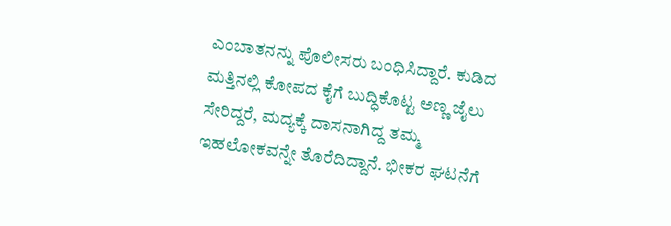ಎಂಬಾತನನ್ನು ಪೊಲೀಸರು ಬಂಧಿಸಿದ್ದಾರೆ. ಕುಡಿದ ಮತ್ತಿನಲ್ಲಿ ಕೋಪದ ಕೈಗೆ ಬುದ್ಧಿಕೊಟ್ಟ ಅಣ್ಣ ಜೈಲು ಸೇರಿದ್ದರೆ, ಮದ್ಯಕ್ಕೆ ದಾಸನಾಗಿದ್ದ ತಮ್ಮ ಇಹಲೋಕವನ್ನೇ ತೊರೆದಿದ್ದಾನೆ. ಭೀಕರ ಘಟನೆಗೆ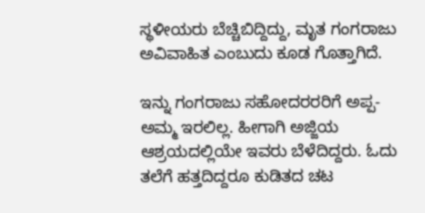ಸ್ಥಳೀಯರು ಬೆಚ್ಚಿಬಿದ್ದಿದ್ದು, ಮೃತ ಗಂಗರಾಜು ಅವಿವಾಹಿತ ಎಂಬುದು ಕೂಡ ಗೊತ್ತಾಗಿದೆ.

ಇನ್ನು ಗಂಗರಾಜು ಸಹೋದರರರಿಗೆ ಅಪ್ಪ-ಅಮ್ಮ ಇರಲಿಲ್ಲ. ಹೀಗಾಗಿ ಅಜ್ಜಿಯ ಆಶ್ರಯದಲ್ಲಿಯೇ ಇವರು ಬೆಳೆದಿದ್ದರು. ಓದು ತಲೆಗೆ ಹತ್ತದಿದ್ದರೂ ಕುಡಿತದ ಚಟ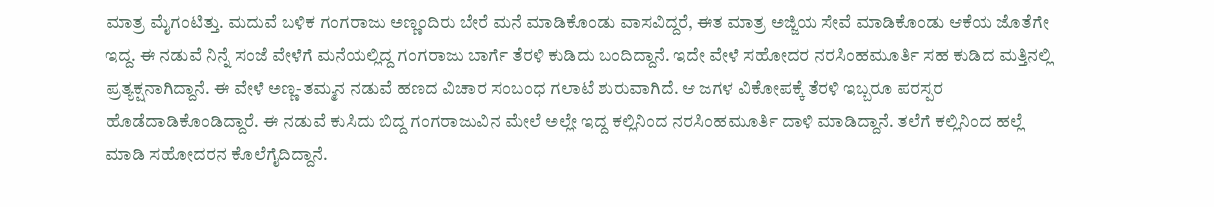ಮಾತ್ರ ಮೈಗಂಟಿತ್ತು. ಮದುವೆ ಬಳಿಕ ಗಂಗರಾಜು ಅಣ್ಣಂದಿರು ಬೇರೆ ಮನೆ ಮಾಡಿಕೊಂಡು ವಾಸವಿದ್ದರೆ, ಈತ ಮಾತ್ರ ಅಜ್ಜಿಯ ಸೇವೆ ಮಾಡಿಕೊಂಡು ಆಕೆಯ ಜೊತೆಗೇ ಇದ್ದ. ಈ ನಡುವೆ ನಿನ್ನೆ ಸಂಜೆ ವೇಳೆಗೆ ಮನೆಯಲ್ಲಿದ್ದ ಗಂಗರಾಜು ಬಾರ್ಗೆ ತೆರಳಿ ಕುಡಿದು ಬಂದಿದ್ದಾನೆ. ಇದೇ ವೇಳೆ ಸಹೋದರ ನರಸಿಂಹಮೂರ್ತಿ ಸಹ ಕುಡಿದ ಮತ್ತಿನಲ್ಲಿ ಪ್ರತ್ಯಕ್ಷನಾಗಿದ್ದಾನೆ. ಈ ವೇಳೆ ಅಣ್ಣ-ತಮ್ಮನ ನಡುವೆ ಹಣದ ವಿಚಾರ ಸಂಬಂಧ ಗಲಾಟೆ ಶುರುವಾಗಿದೆ. ಆ ಜಗಳ ವಿಕೋಪಕ್ಕೆ ತೆರಳಿ ಇಬ್ಬರೂ ಪರಸ್ಪರ ಹೊಡೆದಾಡಿಕೊಂಡಿದ್ದಾರೆ. ಈ ನಡುವೆ ಕುಸಿದು ಬಿದ್ದ ಗಂಗರಾಜುವಿನ ಮೇಲೆ ಅಲ್ಲೇ ಇದ್ದ ಕಲ್ಲಿನಿಂದ ನರಸಿಂಹಮೂರ್ತಿ ದಾಳಿ ಮಾಡಿದ್ದಾನೆ. ತಲೆಗೆ ಕಲ್ಲಿನಿಂದ ಹಲ್ಲೆ ಮಾಡಿ ಸಹೋದರನ ಕೊಲೆಗೈದಿದ್ದಾನೆ.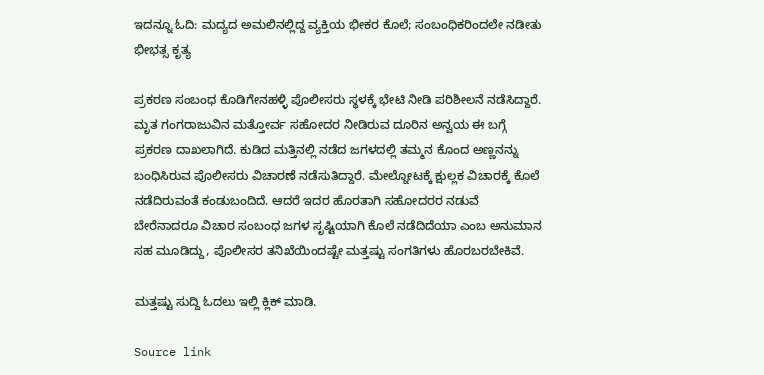ಇದನ್ನೂ ಓದಿ: ಮದ್ಯದ ಅಮಲಿನಲ್ಲಿದ್ದ ವ್ಯಕ್ತಿಯ ಭೀಕರ ಕೊಲೆ; ಸಂಬಂಧಿಕರಿಂದಲೇ ನಡೀತು ಭೀಭತ್ಸ ಕೃತ್ಯ

ಪ್ರಕರಣ ಸಂಬಂಧ ಕೊಡಿಗೇನಹಳ್ಳಿ ಪೊಲೀಸರು ಸ್ಥಳಕ್ಕೆ ಭೇಟಿ ನೀಡಿ ಪರಿಶೀಲನೆ ನಡೆಸಿದ್ದಾರೆ. ಮೃತ ಗಂಗರಾಜುವಿನ ಮತ್ತೋರ್ವ ಸಹೋದರ ನೀಡಿರುವ ದೂರಿನ ಅನ್ವಯ ಈ ಬಗ್ಗೆ ಪ್ರಕರಣ ದಾಖಲಾಗಿದೆ. ಕುಡಿದ ಮತ್ತಿನಲ್ಲಿ ನಡೆದ ಜಗಳದಲ್ಲಿ ತಮ್ಮನ ಕೊಂದ ಅಣ್ಣನನ್ನು ಬಂಧಿಸಿರುವ ಪೊಲೀಸರು ವಿಚಾರಣೆ ನಡೆಸುತಿದ್ದಾರೆ. ಮೇಲ್ನೋಟಕ್ಕೆ ಕ್ಷುಲ್ಲಕ ವಿಚಾರಕ್ಕೆ ಕೊಲೆ ನಡೆದಿರುವಂತೆ ಕಂಡುಬಂದಿದೆ. ಆದರೆ ಇದರ ಹೊರತಾಗಿ ಸಹೋದರರ ನಡುವೆ ಬೇರೆನಾದರೂ ವಿಚಾರ ಸಂಬಂಧ ಜಗಳ ಸೃಷ್ಟಿಯಾಗಿ ಕೊಲೆ ನಡೆದಿದೆಯಾ ಎಂಬ ಅನುಮಾನ ಸಹ ಮೂಡಿದ್ದು, ಪೊಲೀಸರ ತನಿಖೆಯಿಂದಷ್ಟೇ ಮತ್ತಷ್ಟು ಸಂಗತಿಗಳು ಹೊರಬರಬೇಕಿವೆ.

ಮತ್ತಷ್ಟು ಸುದ್ದಿ ಓದಲು ಇಲ್ಲಿ ಕ್ಲಿಕ್ ಮಾಡಿ.

Source link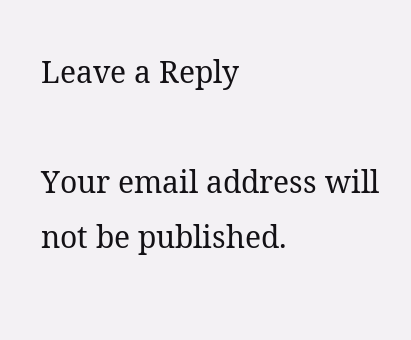Leave a Reply

Your email address will not be published.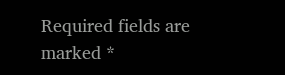Required fields are marked *